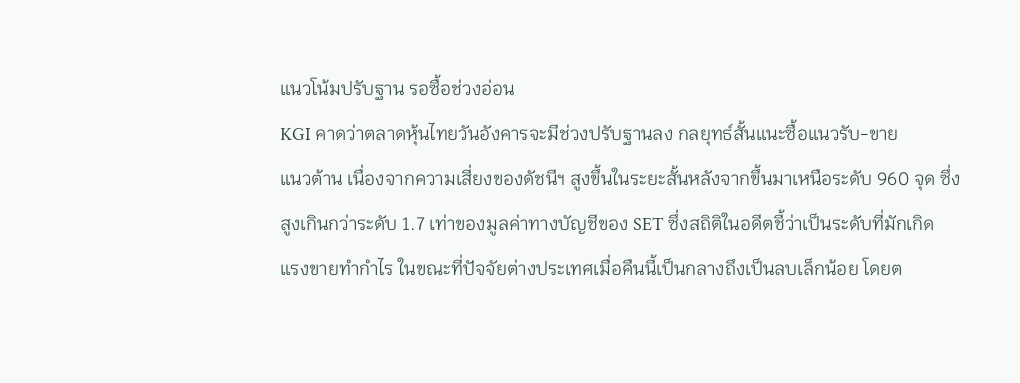แนวโน้มปรับฐาน รอซื้อช่วงอ่อน
KGI คาดว่าตลาดหุ้นไทยวันอังคารจะมีช่วงปรับฐานลง กลยุทธ์สั้นแนะซื้อแนวรับ-ขาย
แนวต้าน เนื่องจากความเสี่ยงของดัชนีฯ สูงขึ้นในระยะสั้นหลังจากขึ้นมาเหนือระดับ 960 จุด ซึ่ง
สูงเกินกว่าระดับ 1.7 เท่าของมูลค่าทางบัญชีของ SET ซึ่งสถิติในอดีตชี้ว่าเป็นระดับที่มักเกิด
แรงขายทำกำไร ในขณะที่ปัจจัยต่างประเทศเมื่อคืนนี้เป็นกลางถึงเป็นลบเล็กน้อย โดยต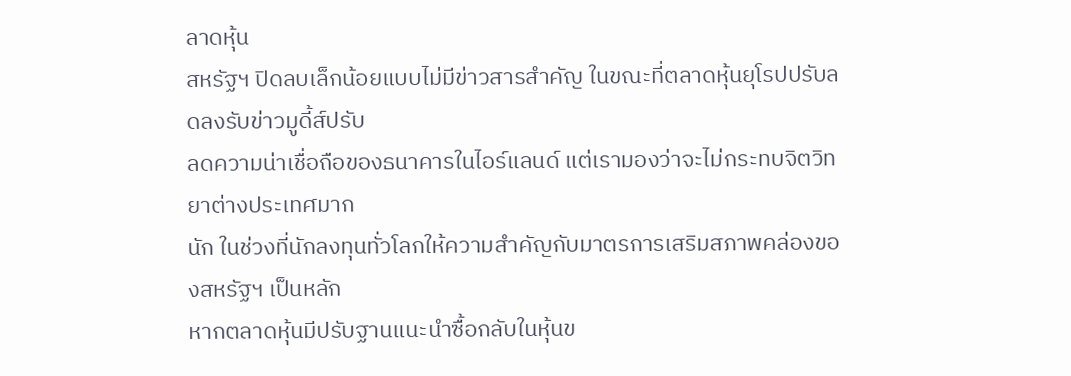ลาดหุ้น
สหรัฐฯ ปิดลบเล็กน้อยแบบไม่มีข่าวสารสำคัญ ในขณะที่ตลาดหุ้นยุโรปปรับลดลงรับข่าวมูดี้ส์ปรับ
ลดความน่าเชื่อถือของธนาคารในไอร์แลนด์ แต่เรามองว่าจะไม่กระทบจิตวิทยาต่างประเทศมาก
นัก ในช่วงที่นักลงทุนทั่วโลกให้ความสำคัญกับมาตรการเสริมสภาพคล่องของสหรัฐฯ เป็นหลัก
หากตลาดหุ้นมีปรับฐานแนะนำซื้อกลับในหุ้นข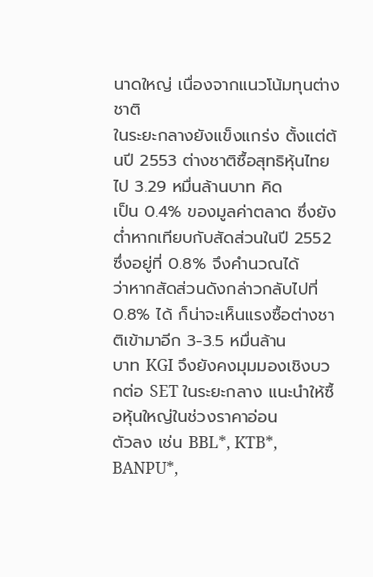นาดใหญ่ เนื่องจากแนวโน้มทุนต่างชาติ
ในระยะกลางยังแข็งแกร่ง ตั้งแต่ต้นปี 2553 ต่างชาติซื้อสุทธิหุ้นไทยไป 3.29 หมื่นล้านบาท คิด
เป็น 0.4% ของมูลค่าตลาด ซึ่งยังต่ำหากเทียบกับสัดส่วนในปี 2552 ซึ่งอยู่ที่ 0.8% จึงคำนวณได้
ว่าหากสัดส่วนดังกล่าวกลับไปที่ 0.8% ได้ ก็น่าจะเห็นแรงซื้อต่างชาติเข้ามาอีก 3-3.5 หมื่นล้าน
บาท KGI จึงยังคงมุมมองเชิงบวกต่อ SET ในระยะกลาง แนะนำให้ซื้อหุ้นใหญ่ในช่วงราคาอ่อน
ตัวลง เช่น BBL*, KTB*, BANPU*,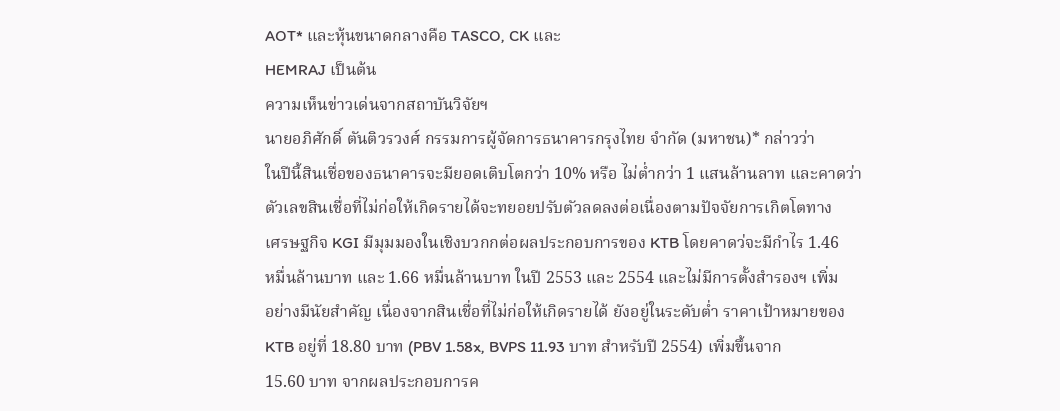AOT* และหุ้นขนาดกลางคือ TASCO, CK และ
HEMRAJ เป็นต้น
ความเห็นข่าวเด่นจากสถาบันวิจัยฯ
นายอภิศักดิ์ ตันติวรวงศ์ กรรมการผู้จัดการธนาคารกรุงไทย จำกัด (มหาชน)* กล่าวว่า
ในปีนี้สินเชื่อของธนาคารจะมียอดเติบโตกว่า 10% หรือ ไม่ต่ำกว่า 1 แสนล้านลาท และคาดว่า
ตัวเลขสินเชื่อที่ไม่ก่อให้เกิดรายได้จะทยอยปรับตัวลดลงต่อเนื่องตามปัจจัยการเกิตโตทาง
เศรษฐกิจ KGI มีมุมมองในเชิงบวกกต่อผลประกอบการของ KTB โดยคาดว่จะมีกำไร 1.46
หมื่นล้านบาท และ 1.66 หมื่นล้านบาท ในปี 2553 และ 2554 และไม่มีการตั้งสำรองฯ เพิ่ม
อย่างมีนัยสำคัญ เนื่องจากสินเชื่อที่ไม่ก่อให้เกิดรายได้ ยังอยู่ในระดับต่ำ ราคาเป้าหมายของ
KTB อยู่ที่ 18.80 บาท (PBV 1.58x, BVPS 11.93 บาท สำหรับปี 2554) เพิ่มขึ้นจาก
15.60 บาท จากผลประกอบการค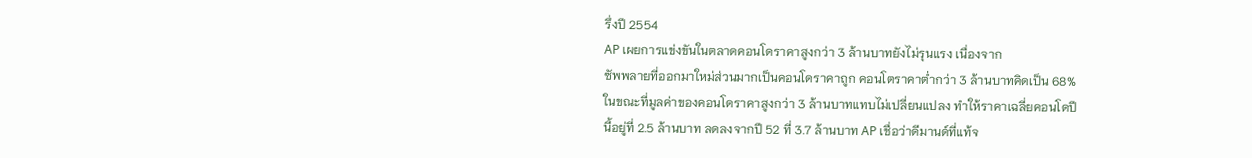รึ่งปี 2554
AP เผยการแข่งขันในตลาดคอนโดราคาสูงกว่า 3 ล้านบาทยังไม่รุนแรง เนื่องจาก
ซัพพลายที่ออกมาใหม่ส่วนมากเป็นคอนโดราคาถูก คอนโตราคาต่ำกว่า 3 ล้านบาทคิดเป็น 68%
ในขณะที่มูลค่าของคอนโดราคาสูงกว่า 3 ล้านบาทแทบไม่เปลี่ยนแปลง ทำให้ราคาเฉลี่ยคอนโดปี
นี้อยู่ที่ 2.5 ล้านบาท ลดลงจากปี 52 ที่ 3.7 ล้านบาท AP เชื่อว่าดีมานด์ที่แท้จ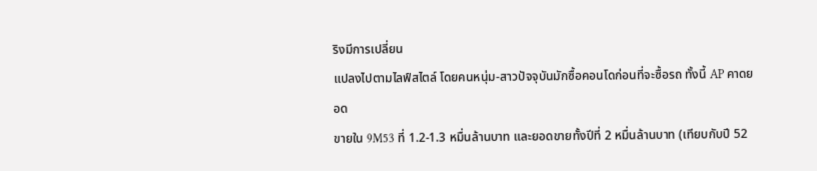ริงมีการเปลี่ยน
แปลงไปตามไลฟ์สไตล์ โดยคนหนุ่ม-สาวปัจจุบันมักซื้อคอนโดก่อนที่จะซื้อรถ ทั้งนี้ AP คาดยอด
ขายใน 9M53 ที่ 1.2-1.3 หมื่นล้านบาท และยอดขายทั้งปีที่ 2 หมื่นล้านบาท (เทียบกับปี 52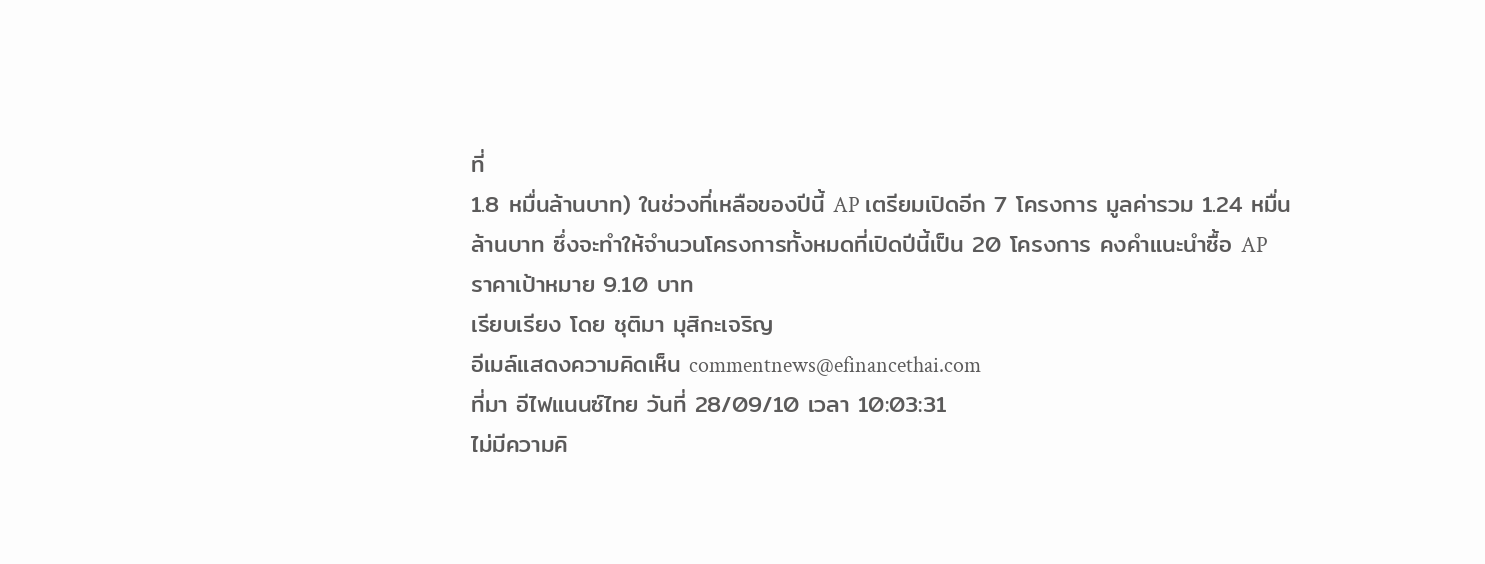ที่
1.8 หมื่นล้านบาท) ในช่วงที่เหลือของปีนี้ AP เตรียมเปิดอีก 7 โครงการ มูลค่ารวม 1.24 หมื่น
ล้านบาท ซึ่งจะทำให้จำนวนโครงการทั้งหมดที่เปิดปีนี้เป็น 20 โครงการ คงคำแนะนำซื้อ AP
ราคาเป้าหมาย 9.10 บาท
เรียบเรียง โดย ชุติมา มุสิกะเจริญ
อีเมล์แสดงความคิดเห็น commentnews@efinancethai.com
ที่มา อีไฟแนนซ์ไทย วันที่ 28/09/10 เวลา 10:03:31
ไม่มีความคิ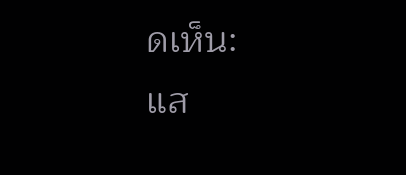ดเห็น:
แส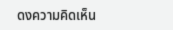ดงความคิดเห็น